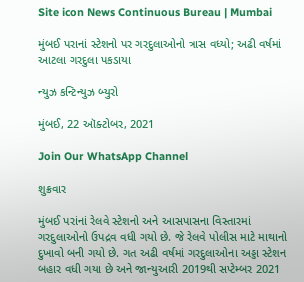Site icon News Continuous Bureau | Mumbai

મુંબઈ પરાનાં સ્ટેશનો પર ગરદુલાઓનો ત્રાસ વધ્યો; અઢી વર્ષમાં આટલા ગરદુલા પકડાયા

ન્યુઝ કન્ટિન્યુઝ બ્યુરો

મુંબઈ, 22 ઑક્ટોબર, 2021

Join Our WhatsApp Channel

શુક્રવાર

મુંબઈ પરાંનાં રેલવે સ્ટેશનો અને આસપાસના વિસ્તારમાં ગરદુલાઓનો ઉપદ્રવ વધી ગયો છે. જે રેલવે પોલીસ માટે માથાનો દુખાવો બની ગયો છે. ગત અઢી વર્ષમાં ગરદુલાઓના અડ્ડા સ્ટેશન બહાર વધી ગયા છે અને જાન્યુઆરી 2019થી સપ્ટેમ્બર 2021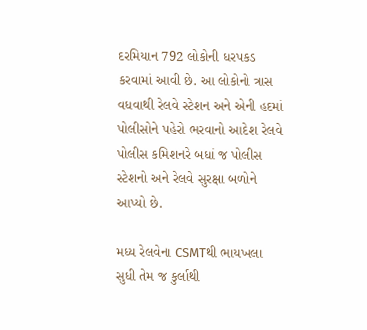દરમિયાન 792 લોકોની ધરપકડ કરવામાં આવી છે. આ લોકોનો ત્રાસ વધવાથી રેલવે સ્ટેશન અને એની હદમાં પોલીસોને પહેરો ભરવાનો આદેશ રેલવે પોલીસ કમિશનરે બધાં જ પોલીસ સ્ટેશનો અને રેલવે સુરક્ષા બળોને આપ્યો છે.

મધ્ય રેલવેના CSMTથી ભાયખલા સુધી તેમ જ કુર્લાથી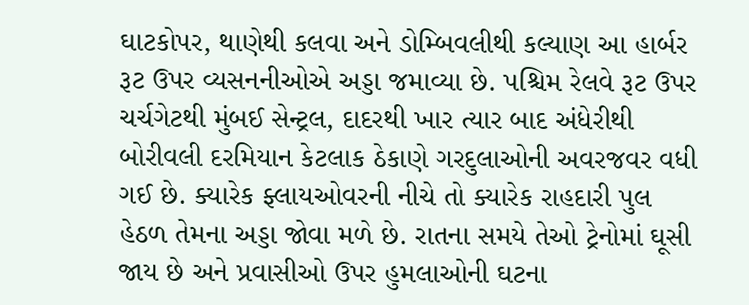ઘાટકોપર, થાણેથી કલવા અને ડોમ્બિવલીથી કલ્યાણ આ હાર્બર રૂટ ઉપર વ્યસનનીઓએ અડ્ડા જમાવ્યા છે. પશ્ચિમ રેલવે રૂટ ઉપર ચર્ચગેટથી મુંબઈ સેન્ટ્રલ, દાદરથી ખાર ત્યાર બાદ અંધેરીથી બોરીવલી દરમિયાન કેટલાક ઠેકાણે ગરદુલાઓની અવરજવર વધી ગઈ છે. ક્યારેક ફ્લાયઓવરની નીચે તો ક્યારેક રાહદારી પુલ હેઠળ તેમના અડ્ડા જોવા મળે છે. રાતના સમયે તેઓ ટ્રેનોમાં ઘૂસી જાય છે અને પ્રવાસીઓ ઉપર હુમલાઓની ઘટના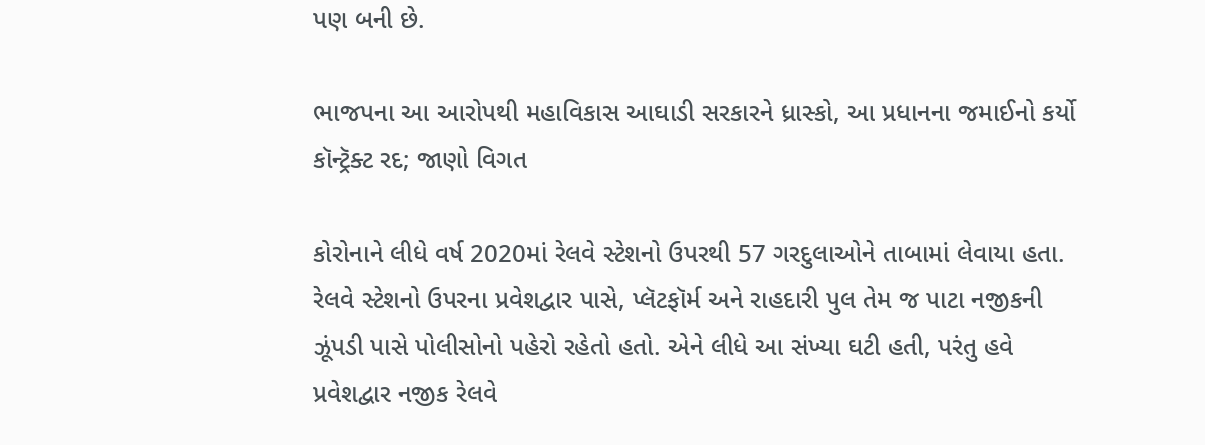પણ બની છે.

ભાજપના આ આરોપથી મહાવિકાસ આઘાડી સરકારને ધ્રાસ્કો, આ પ્રધાનના જમાઈનો કર્યો કૉન્ટ્રૅક્ટ રદ; જાણો વિગત

કોરોનાને લીધે વર્ષ 2020માં રેલવે સ્ટેશનો ઉપરથી 57 ગરદુલાઓને તાબામાં લેવાયા હતા. રેલવે સ્ટેશનો ઉપરના પ્રવેશદ્વાર પાસે, પ્લૅટફૉર્મ અને રાહદારી પુલ તેમ જ પાટા નજીકની ઝૂંપડી પાસે પોલીસોનો પહેરો રહેતો હતો. એને લીધે આ સંખ્યા ઘટી હતી, પરંતુ હવે પ્રવેશદ્વાર નજીક રેલવે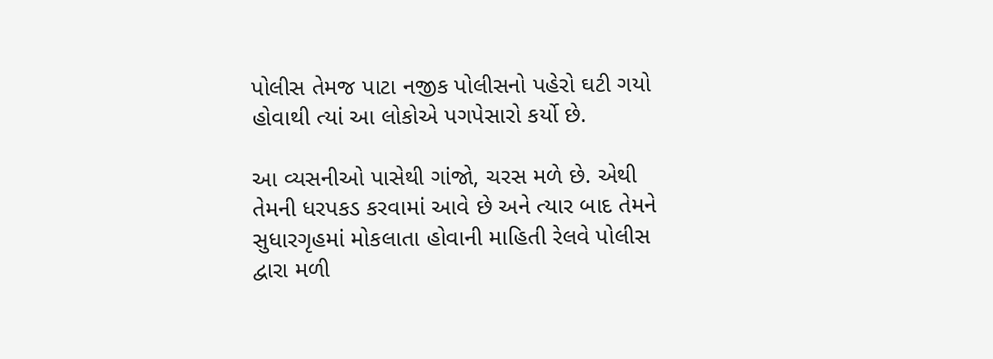પોલીસ તેમજ પાટા નજીક પોલીસનો પહેરો ઘટી ગયો હોવાથી ત્યાં આ લોકોએ પગપેસારો કર્યો છે.

આ વ્યસનીઓ પાસેથી ગાંજો, ચરસ મળે છે. એથી તેમની ધરપકડ કરવામાં આવે છે અને ત્યાર બાદ તેમને સુધારગૃહમાં મોકલાતા હોવાની માહિતી રેલવે પોલીસ દ્વારા મળી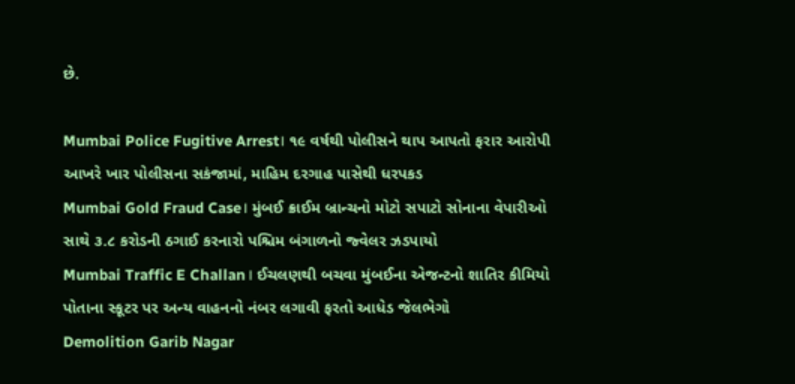છે.

Mumbai Police Fugitive Arrest। ૧૯ વર્ષથી પોલીસને થાપ આપતો ફરાર આરોપી આખરે ખાર પોલીસના સકંજામાં, માહિમ દરગાહ પાસેથી ધરપકડ
Mumbai Gold Fraud Case। મુંબઈ ક્રાઈમ બ્રાન્ચનો મોટો સપાટો સોનાના વેપારીઓ સાથે ૩.૮ કરોડની ઠગાઈ કરનારો પશ્ચિમ બંગાળનો જ્વેલર ઝડપાયો
Mumbai Traffic E Challan। ઈચલણથી બચવા મુંબઈના એજન્ટનો શાતિર કીમિયો પોતાના સ્કૂટર પર અન્ય વાહનનો નંબર લગાવી ફરતો આધેડ જેલભેગો
Demolition Garib Nagar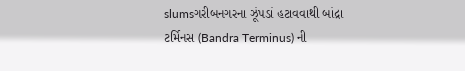slumsગરીબનગરના ઝૂંપડાં હટાવવાથી બાંદ્રા ટર્મિનસ (Bandra Terminus) ની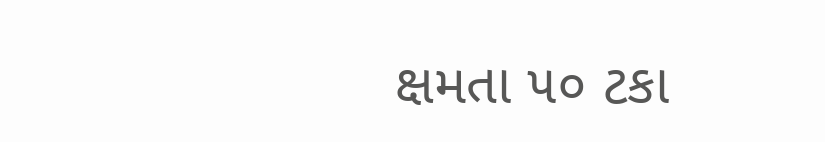ક્ષમતા ૫૦ ટકા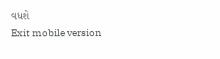વધશે
Exit mobile version